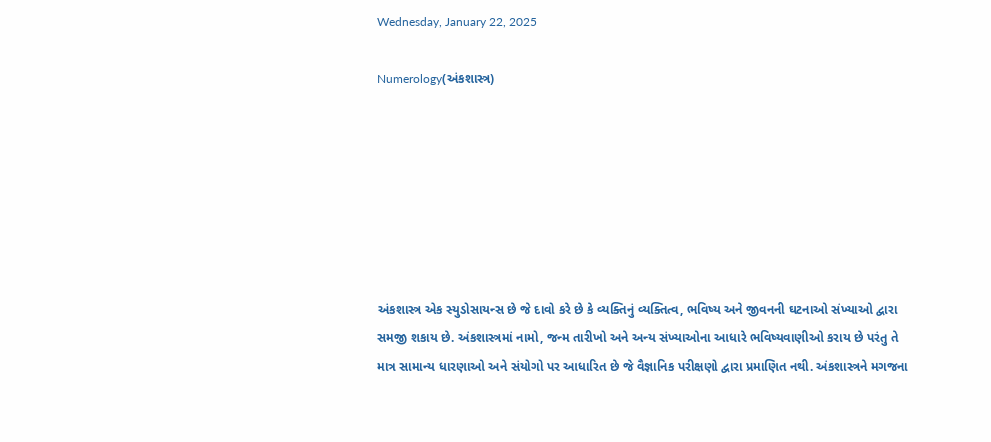Wednesday, January 22, 2025

Numerology(અંકશાસ્ત્ર)







અંકશાસ્ત્ર એક સ્યુડોસાયન્સ છે જે દાવો કરે છે કે વ્યક્તિનું વ્યક્તિત્વ, ભવિષ્ય અને જીવનની ઘટનાઓ સંખ્યાઓ દ્વારા સમજી શકાય છે. અંકશાસ્ત્રમાં નામો, જન્મ તારીખો અને અન્ય સંખ્યાઓના આધારે ભવિષ્યવાણીઓ કરાય છે પરંતુ તે માત્ર સામાન્ય ધારણાઓ અને સંયોગો પર આધારિત છે જે વૈજ્ઞાનિક પરીક્ષણો દ્વારા પ્રમાણિત નથી. અંકશાસ્ત્રને મગજના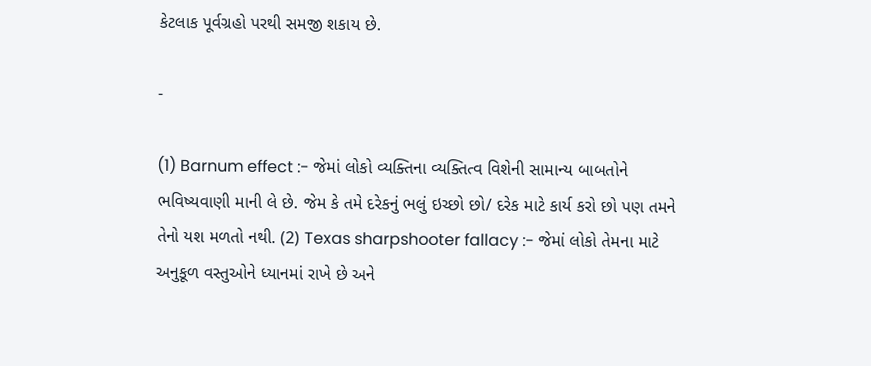કેટલાક પૂર્વગ્રહો પરથી સમજી શકાય છે.

-

(1) Barnum effect :- જેમાં લોકો વ્યક્તિના વ્યક્તિત્વ વિશેની સામાન્ય બાબતોને ભવિષ્યવાણી માની લે છે. જેમ કે તમે દરેકનું ભલું ઇચ્છો છો/ દરેક માટે કાર્ય કરો છો પણ તમને તેનો યશ મળતો નથી. (2) Texas sharpshooter fallacy :- જેમાં લોકો તેમના માટે અનુકૂળ વસ્તુઓને ધ્યાનમાં રાખે છે અને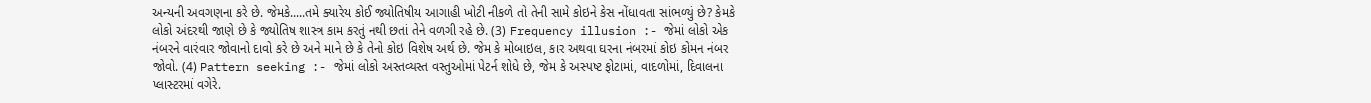અન્યની અવગણના કરે છે. જેમકે.....તમે ક્યારેય કોઈ જ્યોતિષીય આગાહી ખોટી નીકળે તો તેની સામે કોઇને કેસ નોંધાવતા સાંભળ્યું છે? કેમકે લોકો અંદરથી જાણે છે કે જ્યોતિષ શાસ્ત્ર કામ કરતું નથી છતાં તેને વળગી રહે છે. (3) Frequency illusion :- જેમાં લોકો એક નંબરને વારંવાર જોવાનો દાવો કરે છે અને માને છે કે તેનો કોઇ વિશેષ અર્થ છે. જેમ કે મોબાઇલ, કાર અથવા ઘરના નંબરમાં કોઇ કોમન નંબર જોવો. (4) Pattern seeking :- જેમાં લોકો અસ્તવ્યસ્ત વસ્તુઓમાં પેટર્ન શોધે છે, જેમ કે અસ્પષ્ટ ફોટામાં, વાદળોમાં, દિવાલના પ્લાસ્ટરમાં વગેરે.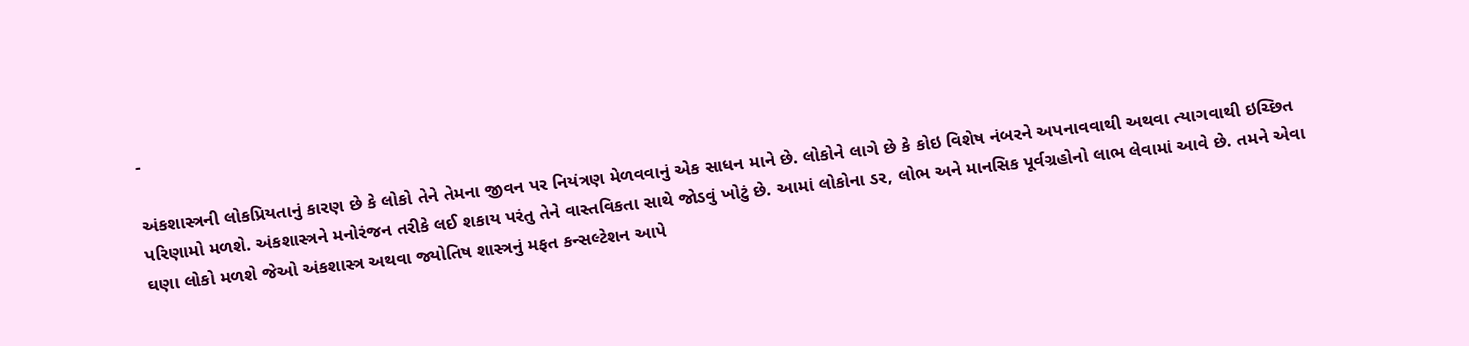-

અંકશાસ્ત્રની લોકપ્રિયતાનું કારણ છે કે લોકો તેને તેમના જીવન પર નિયંત્રણ મેળવવાનું એક સાધન માને છે. લોકોને લાગે છે કે કોઇ વિશેષ નંબરને અપનાવવાથી અથવા ત્યાગવાથી ઇચ્છિત પરિણામો મળશે. અંકશાસ્ત્રને મનોરંજન તરીકે લઈ શકાય પરંતુ તેને વાસ્તવિકતા સાથે જોડવું ખોટું છે. આમાં લોકોના ડર, લોભ અને માનસિક પૂર્વગ્રહોનો લાભ લેવામાં આવે છે. તમને એવા ઘણા લોકો મળશે જેઓ અંકશાસ્ત્ર અથવા જ્યોતિષ શાસ્ત્રનું મફત કન્સલ્ટેશન આપે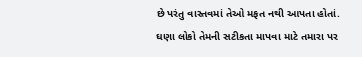છે પરંતુ વાસ્તવમાં તેઓ મફત નથી આપતા હોતાં. ઘણા લોકો તેમની સટીકતા માપવા માટે તમારા પર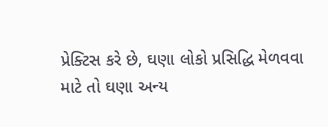પ્રેક્ટિસ કરે છે, ઘણા લોકો પ્રસિદ્ધિ મેળવવા માટે તો ઘણા અન્ય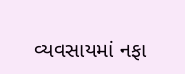વ્યવસાયમાં નફા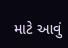માટે આવું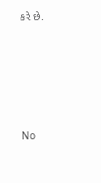કરે છે.






No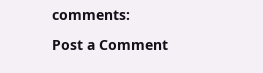comments:

Post a Comment